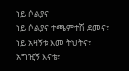ነይ ሶልያና
ነይ ሶልያና ተጫምተሽ ደመና፣
ነይ አዛኝቱ እመ ትህትና፣
አግዢኝ እናቴ፣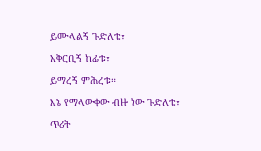ይሙላልኝ ጉድለቴ፣
አቅርቢኝ ከፊቱ፣
ይማረኝ ምሕረቱ።
እኔ የማላውቀው ብዙ ነው ጉድለቴ፣
ጥሪት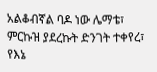አልቆብኛል ባዶ ነው ሌማቴ፣
ምርኩዝ ያደረኩት ድንገት ተቀየረ፣
የእኔ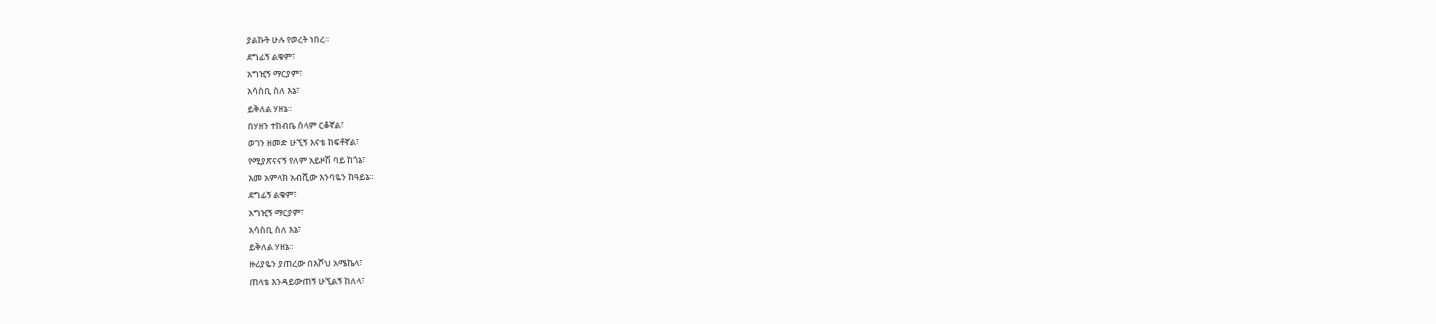ያልኩት ሁሉ የወረት ነበረ።
ደግፊኝ ልቁም፣
አግዢኝ ማርያም፣
አሳስቢ ስለ እኔ፣
ይቅለል ሃዘኔ።
በሃዘን ተከብቤ ሰላም ርቆኛል፣
ወገን ዘመድ ሁኚኝ እናቴ ከፍቶኛል፣
የሚያጽናናኝ የለም አይዞሽ ባይ ከጎኔ፣
እመ አምላክ አብሺው እንባዬን ከዓይኔ።
ደግፊኝ ልቁም፣
አግዢኝ ማርያም፣
አሳስቢ ስለ እኔ፣
ይቅለል ሃዘኔ።
ዙሪያዬን ያጠረው በእሾህ አሜኬላ፣
ጠላቴ እንዳይውጠኝ ሁኚልኝ ከለላ፣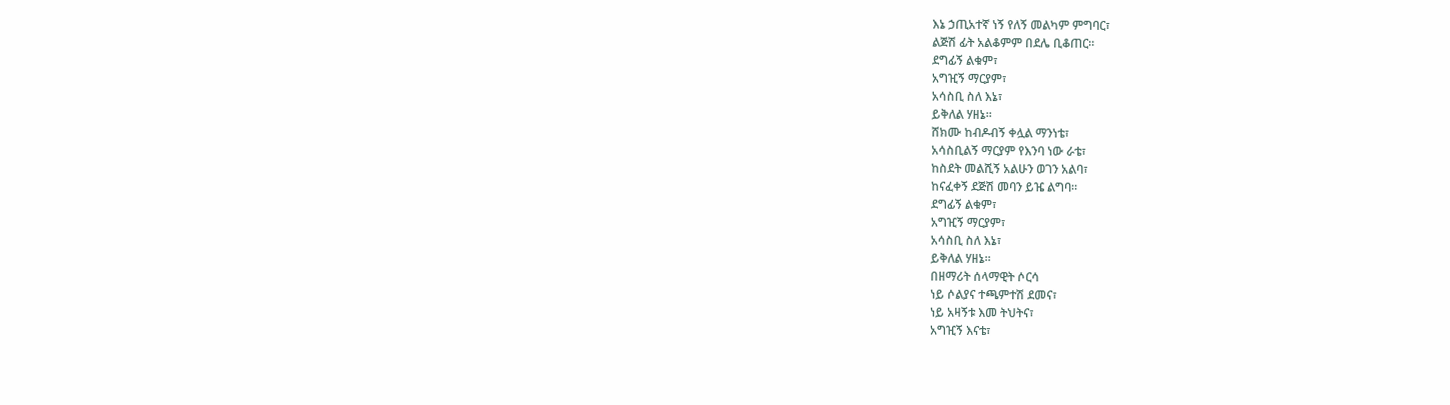እኔ ኃጢአተኛ ነኝ የለኝ መልካም ምግባር፣
ልጅሽ ፊት አልቆምም በደሌ ቢቆጠር።
ደግፊኝ ልቁም፣
አግዢኝ ማርያም፣
አሳስቢ ስለ እኔ፣
ይቅለል ሃዘኔ።
ሸክሙ ከብዶብኝ ቀሏል ማንነቴ፣
አሳስቢልኝ ማርያም የእንባ ነው ራቴ፣
ከስደት መልሺኝ አልሁን ወገን አልባ፣
ከናፈቀኝ ደጅሽ መባን ይዤ ልግባ።
ደግፊኝ ልቁም፣
አግዢኝ ማርያም፣
አሳስቢ ስለ እኔ፣
ይቅለል ሃዘኔ።
በዘማሪት ሰላማዊት ሶርሳ
ነይ ሶልያና ተጫምተሽ ደመና፣
ነይ አዛኝቱ እመ ትህትና፣
አግዢኝ እናቴ፣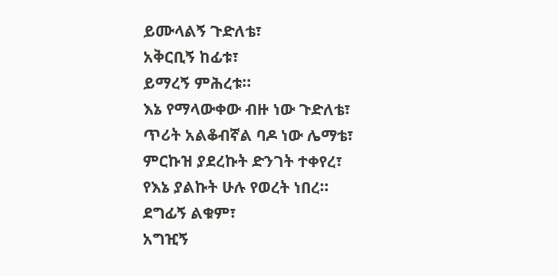ይሙላልኝ ጉድለቴ፣
አቅርቢኝ ከፊቱ፣
ይማረኝ ምሕረቱ።
እኔ የማላውቀው ብዙ ነው ጉድለቴ፣
ጥሪት አልቆብኛል ባዶ ነው ሌማቴ፣
ምርኩዝ ያደረኩት ድንገት ተቀየረ፣
የእኔ ያልኩት ሁሉ የወረት ነበረ።
ደግፊኝ ልቁም፣
አግዢኝ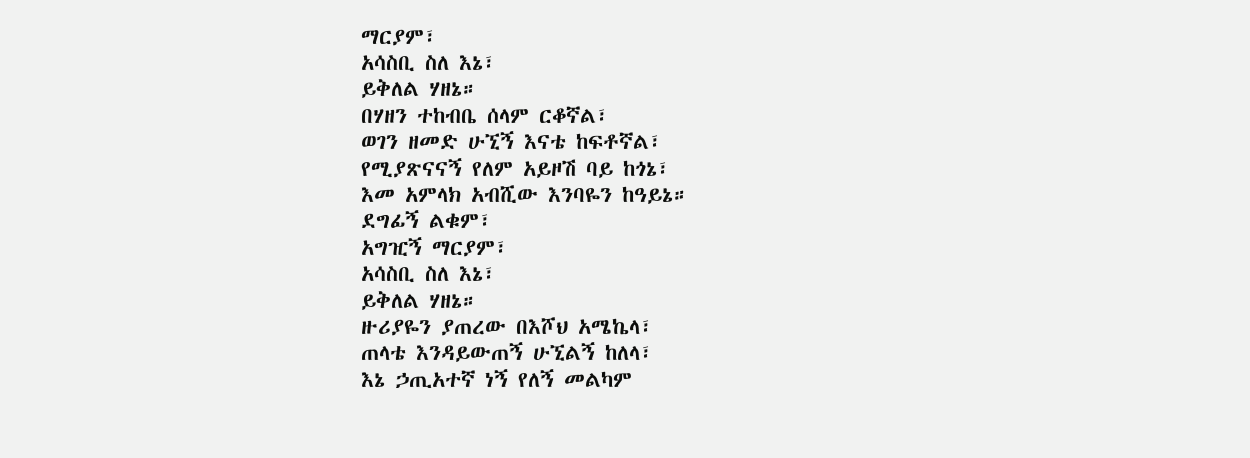ማርያም፣
አሳስቢ ስለ እኔ፣
ይቅለል ሃዘኔ።
በሃዘን ተከብቤ ሰላም ርቆኛል፣
ወገን ዘመድ ሁኚኝ እናቴ ከፍቶኛል፣
የሚያጽናናኝ የለም አይዞሽ ባይ ከጎኔ፣
እመ አምላክ አብሺው እንባዬን ከዓይኔ።
ደግፊኝ ልቁም፣
አግዢኝ ማርያም፣
አሳስቢ ስለ እኔ፣
ይቅለል ሃዘኔ።
ዙሪያዬን ያጠረው በእሾህ አሜኬላ፣
ጠላቴ እንዳይውጠኝ ሁኚልኝ ከለላ፣
እኔ ኃጢአተኛ ነኝ የለኝ መልካም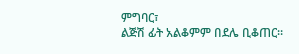ምግባር፣
ልጅሽ ፊት አልቆምም በደሌ ቢቆጠር።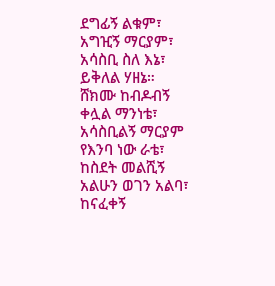ደግፊኝ ልቁም፣
አግዢኝ ማርያም፣
አሳስቢ ስለ እኔ፣
ይቅለል ሃዘኔ።
ሸክሙ ከብዶብኝ ቀሏል ማንነቴ፣
አሳስቢልኝ ማርያም የእንባ ነው ራቴ፣
ከስደት መልሺኝ አልሁን ወገን አልባ፣
ከናፈቀኝ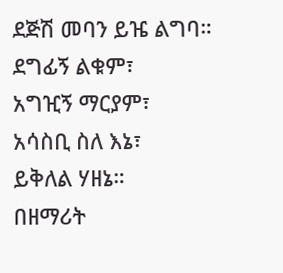ደጅሽ መባን ይዤ ልግባ።
ደግፊኝ ልቁም፣
አግዢኝ ማርያም፣
አሳስቢ ስለ እኔ፣
ይቅለል ሃዘኔ።
በዘማሪት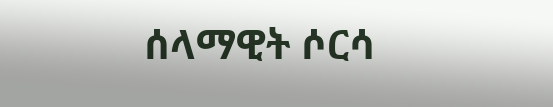ሰላማዊት ሶርሳ